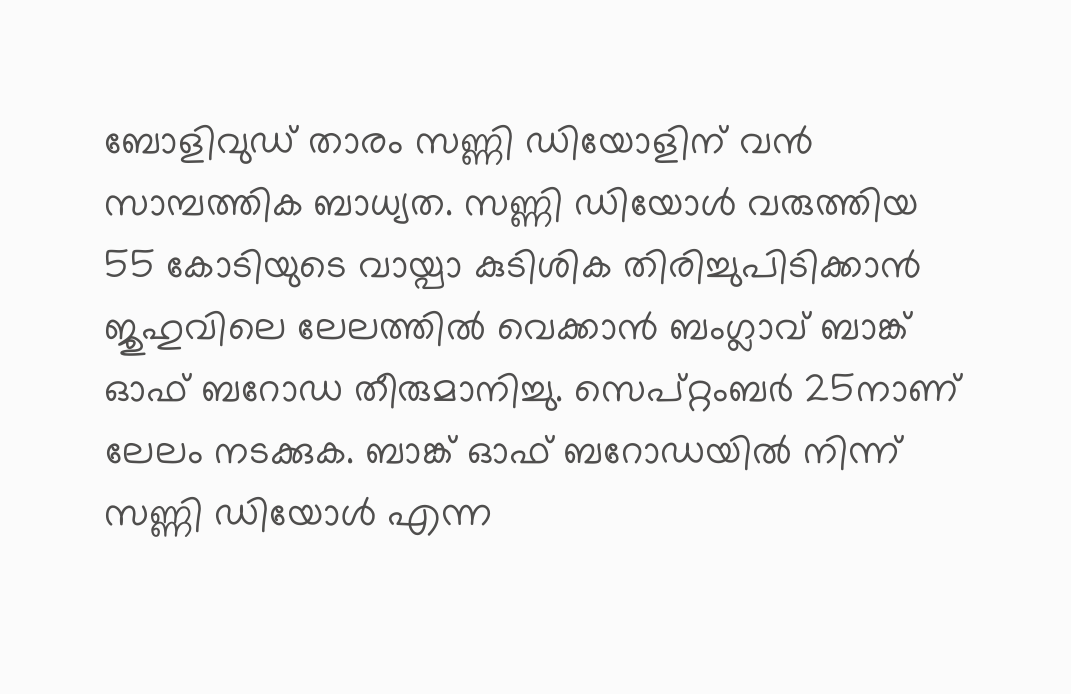ബോളിവുഡ് താരം സണ്ണി ഡിയോളിന് വൻ സാമ്പത്തിക ബാധ്യത. സണ്ണി ഡിയോൾ വരുത്തിയ 55 കോടിയുടെ വായ്പാ കുടിശിക തിരിച്ചുപിടിക്കാൻ ജുഹുവിലെ ലേലത്തിൽ വെക്കാൻ ബംഗ്ലാവ് ബാങ്ക് ഓഫ് ബറോഡ തീരുമാനിച്ചു. സെപ്റ്റംബർ 25നാണ് ലേലം നടക്കുക. ബാങ്ക് ഓഫ് ബറോഡയിൽ നിന്ന് സണ്ണി ഡിയോൾ എന്ന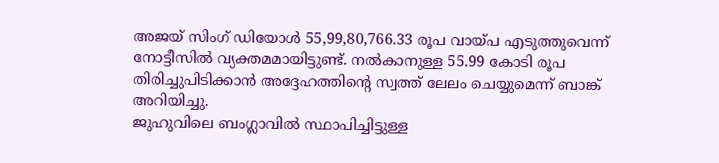അജയ് സിംഗ് ഡിയോൾ 55,99,80,766.33 രൂപ വായ്പ എടുത്തുവെന്ന് നോട്ടീസിൽ വ്യക്തമമായിട്ടുണ്ട്. നൽകാനുള്ള 55.99 കോടി രൂപ തിരിച്ചുപിടിക്കാൻ അദ്ദേഹത്തിന്റെ സ്വത്ത് ലേലം ചെയ്യുമെന്ന് ബാങ്ക് അറിയിച്ചു.
ജുഹുവിലെ ബംഗ്ലാവിൽ സ്ഥാപിച്ചിട്ടുള്ള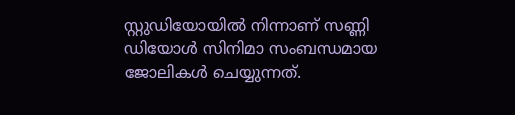സ്റ്റുഡിയോയിൽ നിന്നാണ് സണ്ണി ഡിയോൾ സിനിമാ സംബന്ധമായ ജോലികൾ ചെയ്യുന്നത്.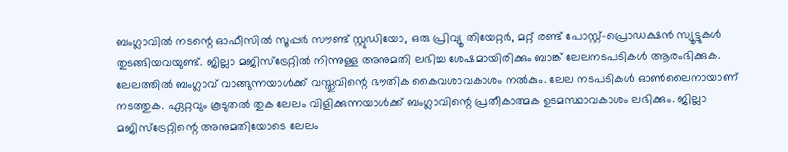ബംഗ്ലാവിൽ നടന്റെ ഓഫീസിൽ സൂപ്പർ സൗണ്ട് സ്റ്റുഡിയോ, ഒരു പ്രിവ്യൂ തിയേറ്റർ, മറ്റ് രണ്ട് പോസ്റ്റ്-പ്രൊഡക്ഷൻ സ്യൂട്ടുകൾ തുടങ്ങിയവയുണ്ട്. ജില്ലാ മജിസ്ട്രേറ്റിൽ നിന്നുള്ള അനുമതി ലഭിച്ച ശേഷമായിരിക്കും ബാങ്ക് ലേലനടപടികൾ ആരംഭിക്കുക.
ലേലത്തിൽ ബംഗ്ലാവ് വാങ്ങുന്നയാൾക്ക് വസ്തുവിന്റെ ഭൗതിക കൈവശാവകാശം നൽകും. ലേല നടപടികൾ ഓൺലൈനായാണ് നടത്തുക. ഏറ്റവും കൂടുതൽ തുക ലേലം വിളിക്കുന്നയാൾക്ക് ബംഗ്ലാവിന്റെ പ്രതീകാത്മക ഉടമസ്ഥാവകാശം ലഭിക്കും. ജില്ലാ മജിസ്ട്രേറ്റിന്റെ അനുമതിയോടെ ലേലം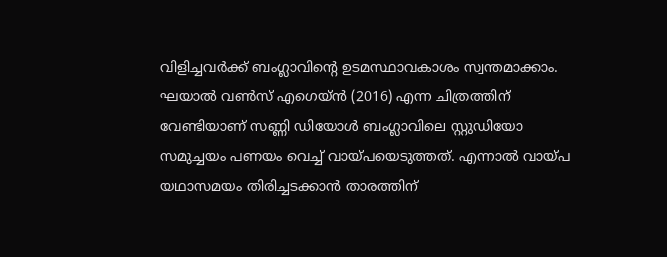വിളിച്ചവർക്ക് ബംഗ്ലാവിന്റെ ഉടമസ്ഥാവകാശം സ്വന്തമാക്കാം. ഘയാൽ വൺസ് എഗെയ്ൻ (2016) എന്ന ചിത്രത്തിന് വേണ്ടിയാണ് സണ്ണി ഡിയോൾ ബംഗ്ലാവിലെ സ്റ്റുഡിയോ സമുച്ചയം പണയം വെച്ച് വായ്പയെടുത്തത്. എന്നാൽ വായ്പ യഥാസമയം തിരിച്ചടക്കാൻ താരത്തിന്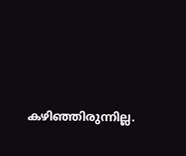കഴിഞ്ഞിരുന്നില്ല.